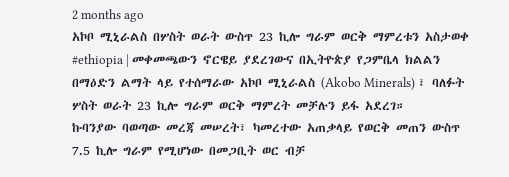2 months ago
አኮቦ ሚኒራልስ በሦስት ወራት ውስጥ 23 ኪሎ ግራም ወርቅ ማምረቱን አስታወቀ
#ethiopia | መቀመጫውን ኖርዌይ ያደረገውና በኢትዮጵያ የጋምቤላ ክልልን በማዕድን ልማት ላይ የተሰማራው አኮቦ ሚኒራልስ (Akobo Minerals) ፣ ባለፉት ሦስት ወራት 23 ኪሎ ግራም ወርቅ ማምረት መቻሉን ይፋ አደረገ።
ኩባንያው ባወጣው መረጃ መሠረት፣ ካመረተው አጠቃላይ የወርቅ መጠን ውስጥ 7.5 ኪሎ ግራም የሚሆነው በመጋቢት ወር ብቻ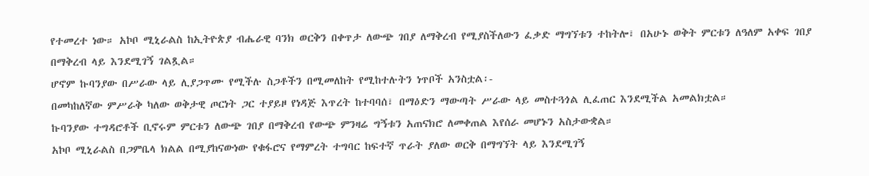የተመረተ ነው። አኮቦ ሚኒራልስ ከኢትዮጵያ ብሔራዊ ባንክ ወርቅን በቀጥታ ለውጭ ገበያ ለማቅረብ የሚያስችለውን ፈቃድ ማግኘቱን ተከትሎ፣ በአሁኑ ወቅት ምርቱን ለዓለም አቀፍ ገበያ በማቅረብ ላይ እንደሚገኝ ገልጿል።
ሆኖም ኩባንያው በሥራው ላይ ሊያጋጥሙ የሚችሉ ስጋቶችን በሚመለከት የሚከተሉትን ነጥቦች አንስቷል፡-
በመካከለኛው ምሥራቅ ካለው ወቅታዊ ጦርነት ጋር ተያይዞ የነዳጅ እጥረት ከተባባሰ፣ በማዕድን ማውጣት ሥራው ላይ መስተጓጎል ሊፈጠር እንደሚችል አመልክቷል።
ኩባንያው ተግዳሮቶች ቢኖሩም ምርቱን ለውጭ ገበያ በማቅረብ የውጭ ምንዛሬ ግኝቱን አጠናክሮ ለመቀጠል እየሰራ መሆኑን አስታውቋል።
አኮቦ ሚኒራልስ በጋምቤላ ክልል በሚያከናውነው የቁፋሮና የማምረት ተግባር ከፍተኛ ጥራት ያለው ወርቅ በማግኘት ላይ እንደሚገኝ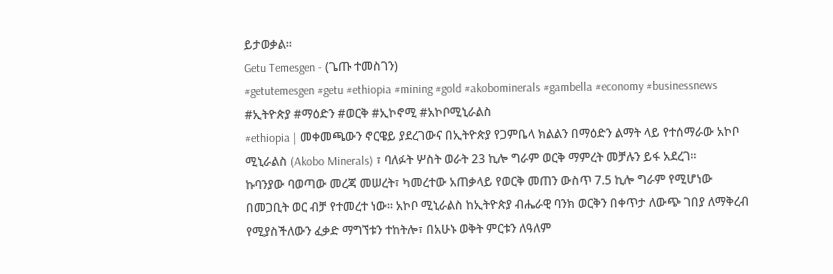ይታወቃል።
Getu Temesgen - (ጌጡ ተመስገን)
#getutemesgen #getu #ethiopia #mining #gold #akobominerals #gambella #economy #businessnews #ኢትዮጵያ #ማዕድን #ወርቅ #ኢኮኖሚ #አኮቦሚኒራልስ
#ethiopia | መቀመጫውን ኖርዌይ ያደረገውና በኢትዮጵያ የጋምቤላ ክልልን በማዕድን ልማት ላይ የተሰማራው አኮቦ ሚኒራልስ (Akobo Minerals) ፣ ባለፉት ሦስት ወራት 23 ኪሎ ግራም ወርቅ ማምረት መቻሉን ይፋ አደረገ።
ኩባንያው ባወጣው መረጃ መሠረት፣ ካመረተው አጠቃላይ የወርቅ መጠን ውስጥ 7.5 ኪሎ ግራም የሚሆነው በመጋቢት ወር ብቻ የተመረተ ነው። አኮቦ ሚኒራልስ ከኢትዮጵያ ብሔራዊ ባንክ ወርቅን በቀጥታ ለውጭ ገበያ ለማቅረብ የሚያስችለውን ፈቃድ ማግኘቱን ተከትሎ፣ በአሁኑ ወቅት ምርቱን ለዓለም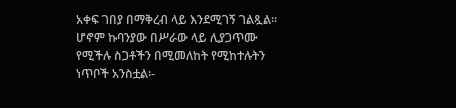አቀፍ ገበያ በማቅረብ ላይ እንደሚገኝ ገልጿል።
ሆኖም ኩባንያው በሥራው ላይ ሊያጋጥሙ የሚችሉ ስጋቶችን በሚመለከት የሚከተሉትን ነጥቦች አንስቷል፡-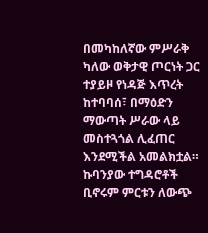በመካከለኛው ምሥራቅ ካለው ወቅታዊ ጦርነት ጋር ተያይዞ የነዳጅ እጥረት ከተባባሰ፣ በማዕድን ማውጣት ሥራው ላይ መስተጓጎል ሊፈጠር እንደሚችል አመልክቷል።
ኩባንያው ተግዳሮቶች ቢኖሩም ምርቱን ለውጭ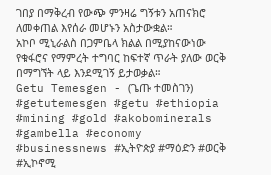ገበያ በማቅረብ የውጭ ምንዛሬ ግኝቱን አጠናክሮ ለመቀጠል እየሰራ መሆኑን አስታውቋል።
አኮቦ ሚኒራልስ በጋምቤላ ክልል በሚያከናውነው የቁፋሮና የማምረት ተግባር ከፍተኛ ጥራት ያለው ወርቅ በማግኘት ላይ እንደሚገኝ ይታወቃል።
Getu Temesgen - (ጌጡ ተመስገን)
#getutemesgen #getu #ethiopia #mining #gold #akobominerals #gambella #economy #businessnews #ኢትዮጵያ #ማዕድን #ወርቅ #ኢኮኖሚ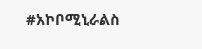#አኮቦሚኒራልስ